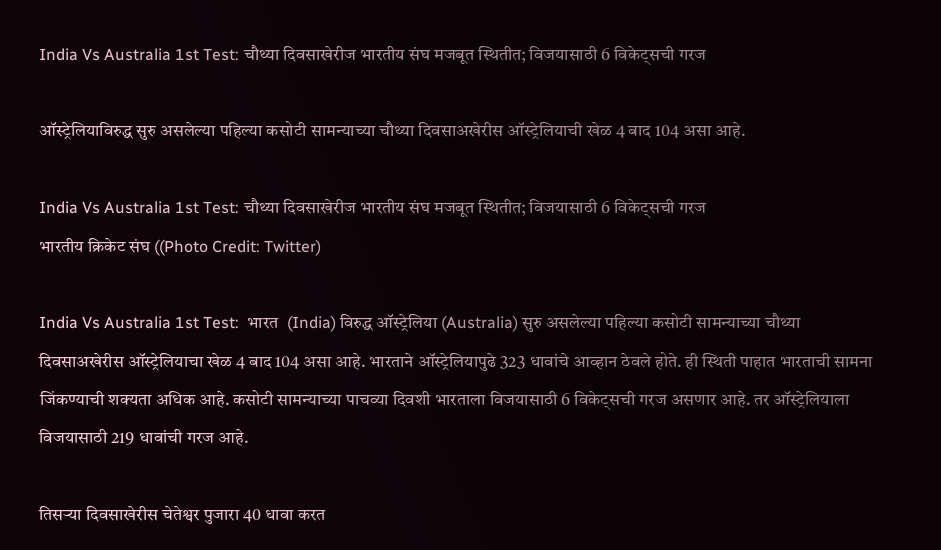India Vs Australia 1st Test: चौथ्या दिवसाखेरीज भारतीय संघ मजबूत स्थितीत; विजयासाठी 6 विकेट्सची गरज

ऑस्ट्रेलियाविरुद्ध सुरु असलेल्या पहिल्या कसोटी सामन्याच्या चौथ्या दिवसाअखेरीस ऑस्ट्रेलियाची खेळ 4 बाद 104 असा आहे.

India Vs Australia 1st Test: चौथ्या दिवसाखेरीज भारतीय संघ मजबूत स्थितीत; विजयासाठी 6 विकेट्सची गरज
भारतीय क्रिकेट संघ ((Photo Credit: Twitter)

India Vs Australia 1st Test:  भारत  (India) विरुद्ध ऑस्ट्रेलिया (Australia) सुरु असलेल्या पहिल्या कसोटी सामन्याच्या चौथ्या दिवसाअखेरीस ऑस्ट्रेलियाचा खेळ 4 बाद 104 असा आहे. भारताने ऑस्ट्रेलियापुढे 323 धावांचे आव्हान ठेवले होते. ही स्थिती पाहात भारताची सामना जिंकण्याची शक्यता अधिक आहे. कसोटी सामन्याच्या पाचव्या दिवशी भारताला विजयासाठी 6 विकेट्सची गरज असणार आहे. तर ऑस्ट्रेलियाला विजयासाठी 219 धावांची गरज आहे.

तिसऱ्या दिवसाखेरीस चेतेश्वर पुजारा 40 धावा करत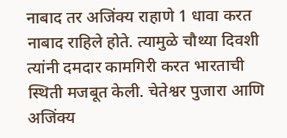नाबाद तर अजिंक्य राहाणे 1 धावा करत नाबाद राहिले होते. त्यामुळे चौथ्या दिवशी त्यांनी दमदार कामगिरी करत भारताची स्थिती मजबूत केली. चेतेश्वर पुजारा आणि अजिंक्य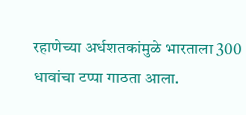रहाणेच्या अर्धशतकांमुळे भारताला 300 धावांचा टप्पा गाठता आला.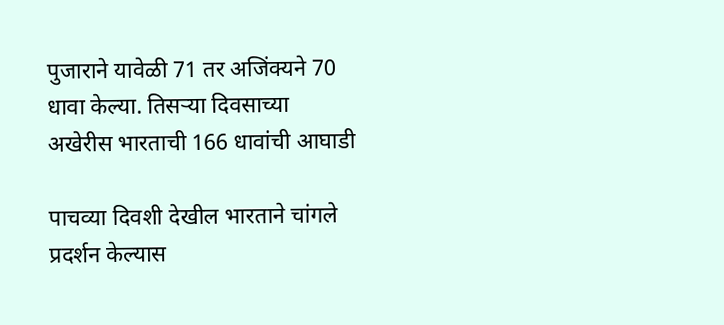पुजाराने यावेळी 71 तर अजिंक्यने 70 धावा केल्या. तिसऱ्या दिवसाच्या अखेरीस भारताची 166 धावांची आघाडी

पाचव्या दिवशी देखील भारताने चांगले प्रदर्शन केल्यास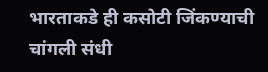भारताकडे ही कसोटी जिंकण्याची चांगली संधी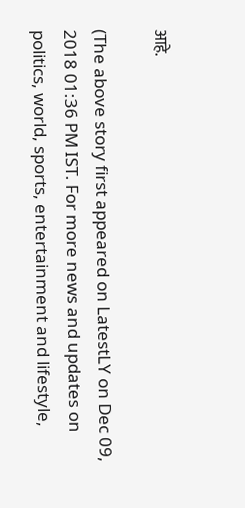आहे.

(The above story first appeared on LatestLY on Dec 09, 2018 01:36 PM IST. For more news and updates on politics, world, sports, entertainment and lifestyle,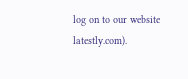log on to our website latestly.com).